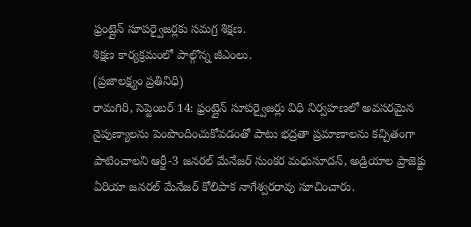ఫ్రంట్లైన్ సూపర్వైజర్లకు సమగ్ర శిక్షణ.
శిక్షణ కార్యక్రమంలో పాల్గొన్న జీఎంలు.
(ప్రజాలక్ష్యం ప్రతినిధి)
రామగిరి, సెప్టెంబర్ 14: ఫ్రంట్లైన్ సూపర్వైజర్లు విధి నిర్వహణలో అవసరమైన నైపుణ్యాలను పెంపొందించుకోవడంతో పాటు భద్రతా ప్రమాణాలను కచ్చితంగా పాటించాలని ఆర్జీ-3 జనరల్ మేనేజర్ సుంకర మధుసూదన్, అడ్రియాల ప్రాజెక్టు ఏరియా జనరల్ మేనేజర్ కోలిపాక నాగేశ్వరరావు సూచించారు.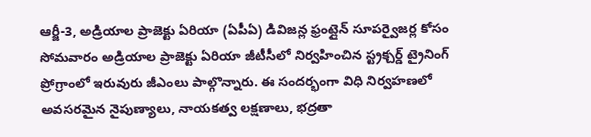ఆర్జీ-3, అడ్రియాల ప్రాజెక్టు ఏరియా (ఏపీఏ) డివిజన్ల ఫ్రంట్లైన్ సూపర్వైజర్ల కోసం సోమవారం అడ్రియాల ప్రాజెక్టు ఏరియా జీటీసీలో నిర్వహించిన స్ట్రక్చర్డ్ ట్రైనింగ్ ప్రోగ్రాంలో ఇరువురు జీఎంలు పాల్గొన్నారు. ఈ సందర్భంగా విధి నిర్వహణలో అవసరమైన నైపుణ్యాలు, నాయకత్వ లక్షణాలు, భద్రతా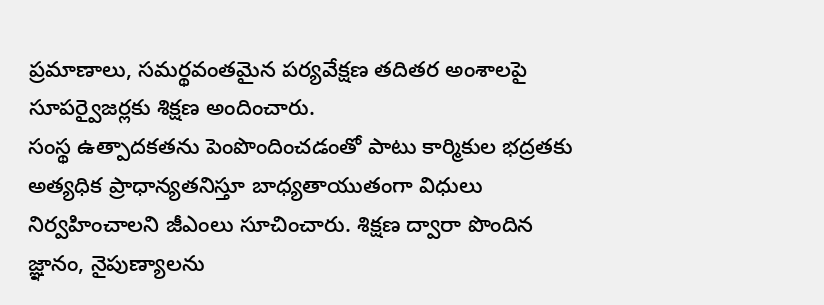ప్రమాణాలు, సమర్థవంతమైన పర్యవేక్షణ తదితర అంశాలపై సూపర్వైజర్లకు శిక్షణ అందించారు.
సంస్థ ఉత్పాదకతను పెంపొందించడంతో పాటు కార్మికుల భద్రతకు అత్యధిక ప్రాధాన్యతనిస్తూ బాధ్యతాయుతంగా విధులు నిర్వహించాలని జీఎంలు సూచించారు. శిక్షణ ద్వారా పొందిన జ్ఞానం, నైపుణ్యాలను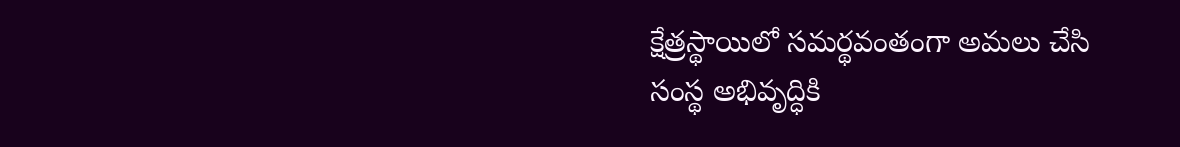క్షేత్రస్థాయిలో సమర్థవంతంగా అమలు చేసి సంస్థ అభివృద్ధికి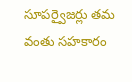సూపర్వైజర్లు తమ వంతు సహకారం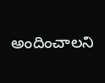అందించాలని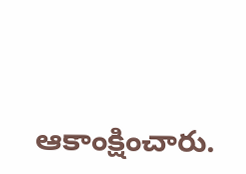ఆకాంక్షించారు.